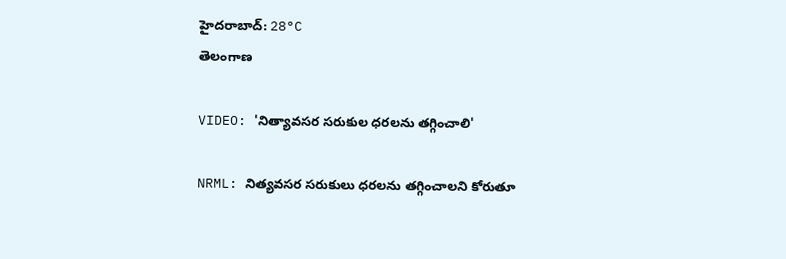హైదరాబాద్: 28°C
తెలంగాణ

VIDEO: 'నిత్యావసర సరుకుల ధరలను తగ్గించాలి'

NRML: నిత్యవసర సరుకులు ధరలను తగ్గించాలని కోరుతూ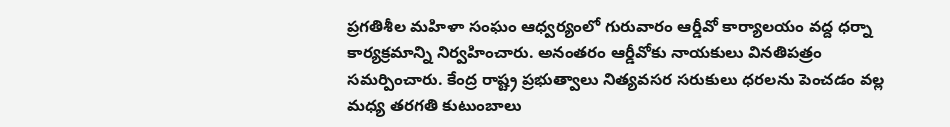ప్రగతిశీల మహిళా సంఘం ఆధ్వర్యంలో గురువారం ఆర్డీవో కార్యాలయం వద్ద ధర్నా కార్యక్రమాన్ని నిర్వహించారు. అనంతరం ఆర్డీవోకు నాయకులు వినతిపత్రం సమర్పించారు. కేంద్ర రాష్ట్ర ప్రభుత్వాలు నిత్యవసర సరుకులు ధరలను పెంచడం వల్ల మధ్య తరగతి కుటుంబాలు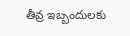తీవ్ర ఇబ్బందులకు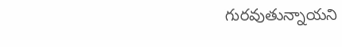గురవుతున్నాయని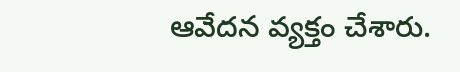ఆవేదన వ్యక్తం చేశారు.